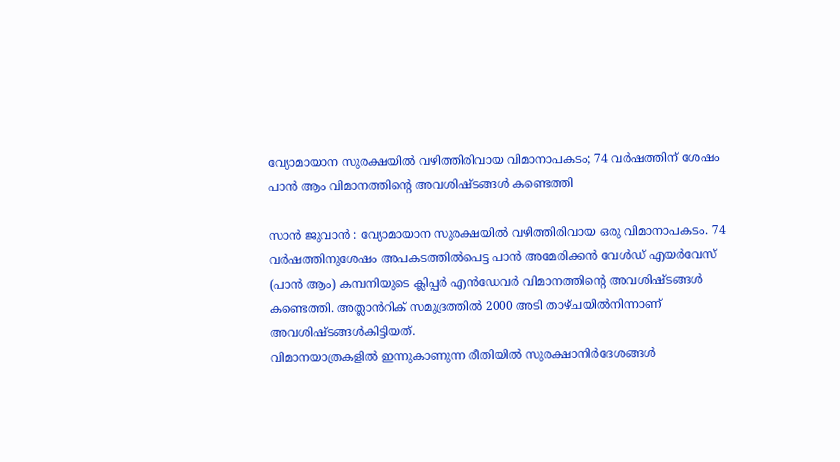വ്യോമായാന സുരക്ഷയിൽ വഴിത്തിരിവായ വിമാനാപകടം; 74 വർഷത്തിന് ശേഷം പാൻ ആം വിമാനത്തിന്റെ അവശിഷ്ടങ്ങൾ കണ്ടെത്തി

സാൻ ജുവാൻ : വ്യോമായാന സുരക്ഷയിൽ വഴിത്തിരിവായ ഒരു വിമാനാപകടം. 74 വർഷത്തിനുശേഷം അപകടത്തിൽപെട്ട പാൻ അമേരിക്കൻ വേൾഡ് എയർവേസ് (പാൻ ആം) കമ്പനിയുടെ ക്ലിപ്പർ എൻഡേവർ വിമാനത്തിന്റെ അവശിഷ്ടങ്ങൾ കണ്ടെത്തി. അത്ലാൻറിക് സമുദ്രത്തിൽ 2000 അടി താഴ്ചയിൽനിന്നാണ് അവശിഷ്ടങ്ങൾകിട്ടിയത്.
വിമാനയാത്രകളിൽ ഇന്നുകാണുന്ന രീതിയിൽ സുരക്ഷാനിർദേശങ്ങൾ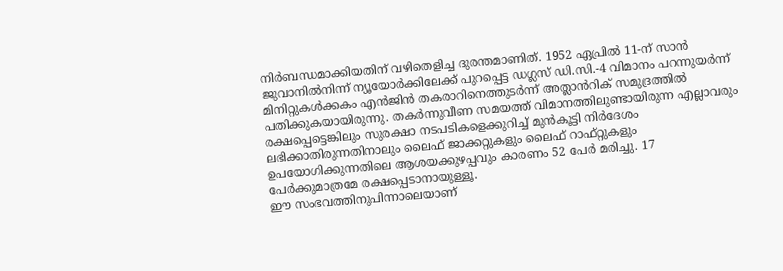നിർബന്ധമാക്കിയതിന് വഴിതെളിച്ച ദുരന്തമാണിത്. 1952 ഏപ്രിൽ 11-ന് സാൻ ജുവാനിൽനിന്ന് ന്യൂയോർക്കിലേക്ക് പുറപ്പെട്ട ഡഗ്ലസ് ഡി.സി.-4 വിമാനം പറന്നുയർന്ന് മിനിറ്റുകൾക്കകം എൻജിൻ തകരാറിനെത്തുടർന്ന് അത്ലാൻറിക് സമുദ്രത്തിൽ പതിക്കുകയായിരുന്നു. തകർന്നുവീണ സമയത്ത് വിമാനത്തിലുണ്ടായിരുന്ന എല്ലാവരും രക്ഷപ്പെട്ടെങ്കിലും സുരക്ഷാ നടപടികളെക്കുറിച്ച് മുൻകൂട്ടി നിർദേശം ലഭിക്കാതിരുന്നതിനാലും ലൈഫ് ജാക്കറ്റുകളും ലൈഫ് റാഫ്റ്റുകളും ഉപയോഗിക്കുന്നതിലെ ആശയക്കുഴപ്പവും കാരണം 52 പേർ മരിച്ചു. 17 പേർക്കുമാത്രമേ രക്ഷപ്പെടാനായുള്ളൂ.
ഈ സംഭവത്തിനുപിന്നാലെയാണ്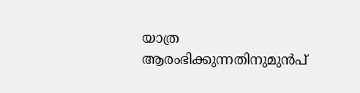യാത്ര ആരംഭിക്കുന്നതിനുമുൻപ്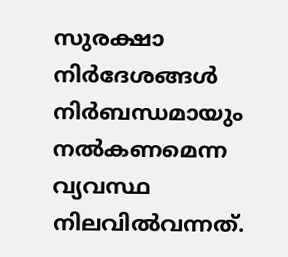സുരക്ഷാ നിർദേശങ്ങൾ നിർബന്ധമായും നൽകണമെന്ന വ്യവസ്ഥ നിലവിൽവന്നത്.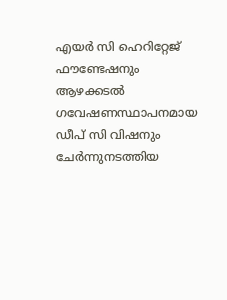എയർ സി ഹെറിറ്റേജ് ഫൗണ്ടേഷനും ആഴക്കടൽ ഗവേഷണസ്ഥാപനമായ ഡീപ് സി വിഷനും ചേർന്നുനടത്തിയ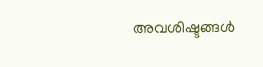അവശിഷ്ടങ്ങൾ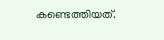കണ്ടെത്തിയത്.